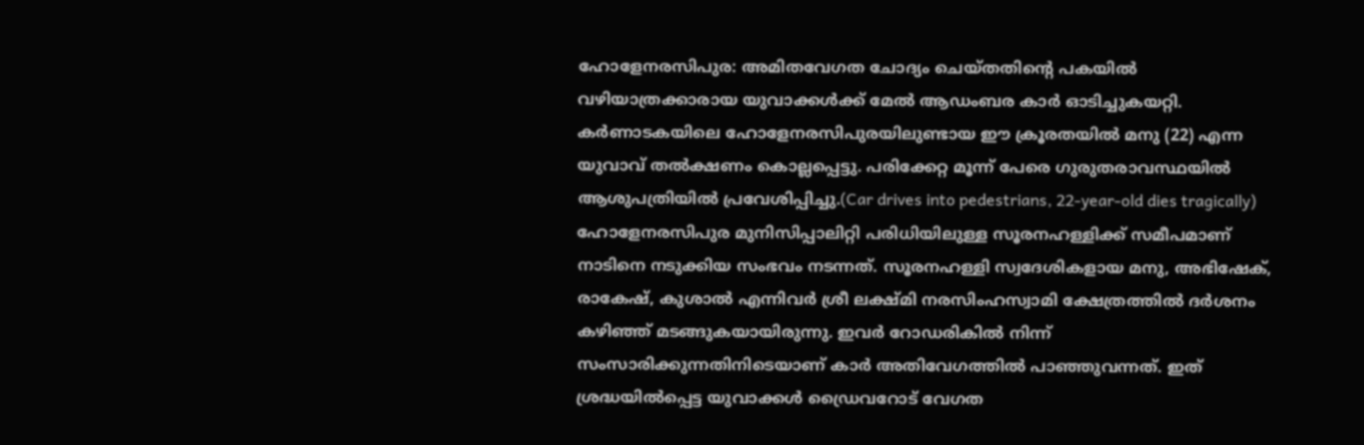ഹോളേനരസിപുര: അമിതവേഗത ചോദ്യം ചെയ്തതിന്റെ പകയിൽ വഴിയാത്രക്കാരായ യുവാക്കൾക്ക് മേൽ ആഡംബര കാർ ഓടിച്ചുകയറ്റി. കർണാടകയിലെ ഹോളേനരസിപുരയിലുണ്ടായ ഈ ക്രൂരതയിൽ മനു (22) എന്ന യുവാവ് തൽക്ഷണം കൊല്ലപ്പെട്ടു. പരിക്കേറ്റ മൂന്ന് പേരെ ഗുരുതരാവസ്ഥയിൽ ആശുപത്രിയിൽ പ്രവേശിപ്പിച്ചു.(Car drives into pedestrians, 22-year-old dies tragically)
ഹോളേനരസിപുര മുനിസിപ്പാലിറ്റി പരിധിയിലുള്ള സൂരനഹള്ളിക്ക് സമീപമാണ് നാടിനെ നടുക്കിയ സംഭവം നടന്നത്. സൂരനഹള്ളി സ്വദേശികളായ മനു, അഭിഷേക്, രാകേഷ്, കുശാൽ എന്നിവർ ശ്രീ ലക്ഷ്മി നരസിംഹസ്വാമി ക്ഷേത്രത്തിൽ ദർശനം കഴിഞ്ഞ് മടങ്ങുകയായിരുന്നു. ഇവർ റോഡരികിൽ നിന്ന് സംസാരിക്കുന്നതിനിടെയാണ് കാർ അതിവേഗത്തിൽ പാഞ്ഞുവന്നത്. ഇത് ശ്രദ്ധയിൽപ്പെട്ട യുവാക്കൾ ഡ്രൈവറോട് വേഗത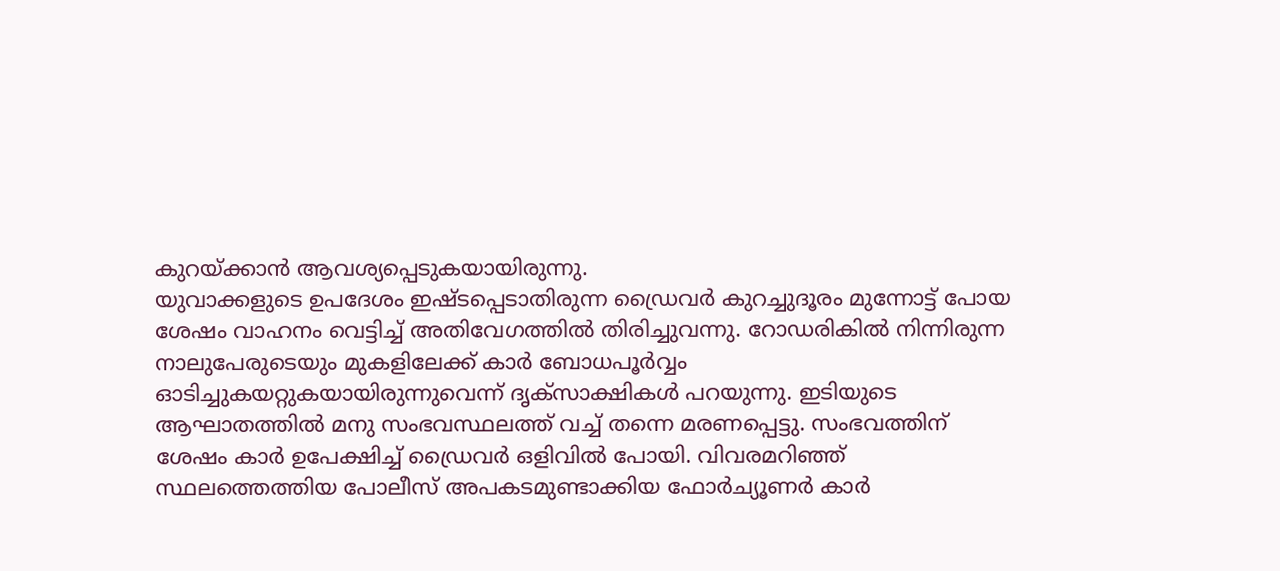കുറയ്ക്കാൻ ആവശ്യപ്പെടുകയായിരുന്നു.
യുവാക്കളുടെ ഉപദേശം ഇഷ്ടപ്പെടാതിരുന്ന ഡ്രൈവർ കുറച്ചുദൂരം മുന്നോട്ട് പോയ ശേഷം വാഹനം വെട്ടിച്ച് അതിവേഗത്തിൽ തിരിച്ചുവന്നു. റോഡരികിൽ നിന്നിരുന്ന നാലുപേരുടെയും മുകളിലേക്ക് കാർ ബോധപൂർവ്വം ഓടിച്ചുകയറ്റുകയായിരുന്നുവെന്ന് ദൃക്സാക്ഷികൾ പറയുന്നു. ഇടിയുടെ ആഘാതത്തിൽ മനു സംഭവസ്ഥലത്ത് വച്ച് തന്നെ മരണപ്പെട്ടു. സംഭവത്തിന് ശേഷം കാർ ഉപേക്ഷിച്ച് ഡ്രൈവർ ഒളിവിൽ പോയി. വിവരമറിഞ്ഞ് സ്ഥലത്തെത്തിയ പോലീസ് അപകടമുണ്ടാക്കിയ ഫോർച്യൂണർ കാർ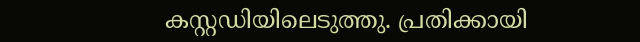കസ്റ്റഡിയിലെടുത്തു. പ്രതിക്കായി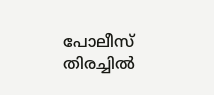പോലീസ് തിരച്ചിൽ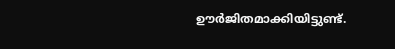ഊർജിതമാക്കിയിട്ടുണ്ട്.